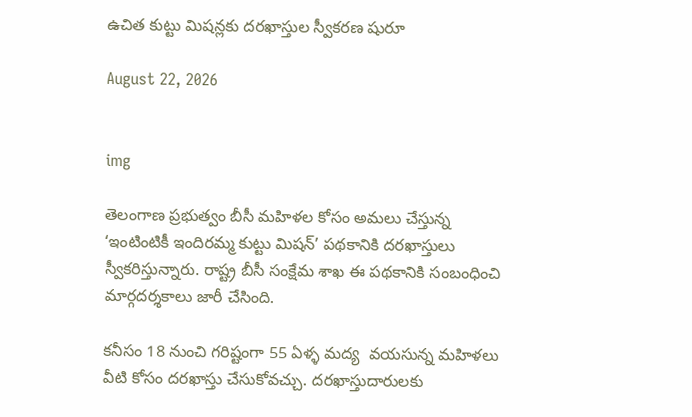ఉచిత కుట్టు మిషన్లకు దరఖాస్తుల స్వీకరణ షురూ

August 22, 2026


img

తెలంగాణ ప్రభుత్వం బీసీ మహిళల కోసం అమలు చేస్తున్న ‘ఇంటింటికీ ఇందిరమ్మ కుట్టు మిషన్’ పథకానికి దరఖాస్తులు స్వీకరిస్తున్నారు. రాష్ట్ర బీసీ సంక్షేమ శాఖ ఈ పథకానికి సంబంధించి మార్గదర్శకాలు జారీ చేసింది.

కనీసం 18 నుంచి గరిష్టంగా 55 ఏళ్ళ మద్య  వయసున్న మహిళలు వీటి కోసం దరఖాస్తు చేసుకోవచ్చు. దరఖాస్తుదారులకు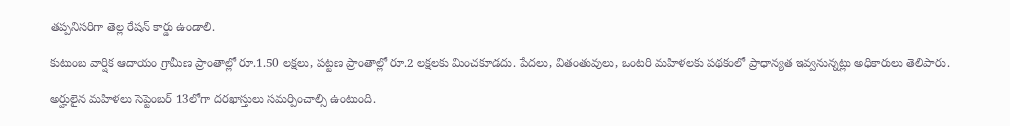తప్పనిసరిగా తెల్ల రేషన్ కార్డు ఉండాలి.

కుటుంబ వార్షిక ఆదాయం గ్రామీణ ప్రాంతాల్లో రూ.1.50 లక్షలు, పట్టణ ప్రాంతాల్లో రూ.2 లక్షలకు మించకూడదు. పేదలు, వితంతువులు, ఒంటరి మహిళలకు పథకంలో ప్రాధాన్యత ఇవ్వనున్నట్లు అధికారులు తెలిపారు.

అర్హులైన మహిళలు సెప్టెంబర్ 13లోగా దరఖాస్తులు సమర్పించాల్సి ఉంటుంది.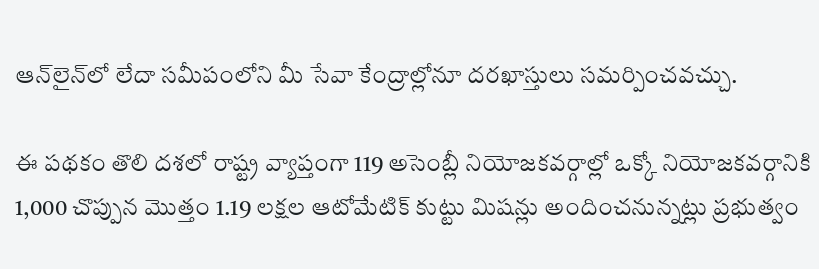ఆన్‌లైన్‌లో లేదా సమీపంలోని మీ సేవా కేంద్రాల్లోనూ దరఖాస్తులు సమర్పించవచ్చు.

ఈ పథకం తొలి దశలో రాష్ట్ర వ్యాప్తంగా 119 అసెంబ్లీ నియోజకవర్గాల్లో ఒక్కో నియోజకవర్గానికి 1,000 చొప్పున మొత్తం 1.19 లక్షల ఆటోమేటిక్ కుట్టు మిషన్లు అందించనున్నట్లు ప్రభుత్వం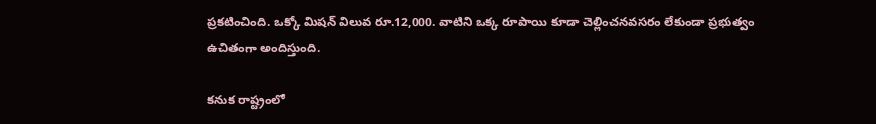ప్రకటించింది. ఒక్కో మిషన్ విలువ రూ.12,000. వాటిని ఒక్క రూపాయి కూడా చెల్లించనవసరం లేకుండా ప్రభుత్వం ఉచితంగా అందిస్తుంది.

కనుక రాష్ట్రంలో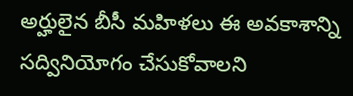అర్హులైన బీసీ మహిళలు ఈ అవకాశాన్ని సద్వినియోగం చేసుకోవాలని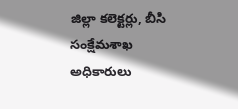జిల్లా కలెక్టర్లు, బీసి సంక్షేమశాఖ అధికారులు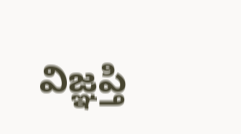విజ్ఞప్తి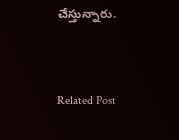చేస్తున్నారు.


Related Post